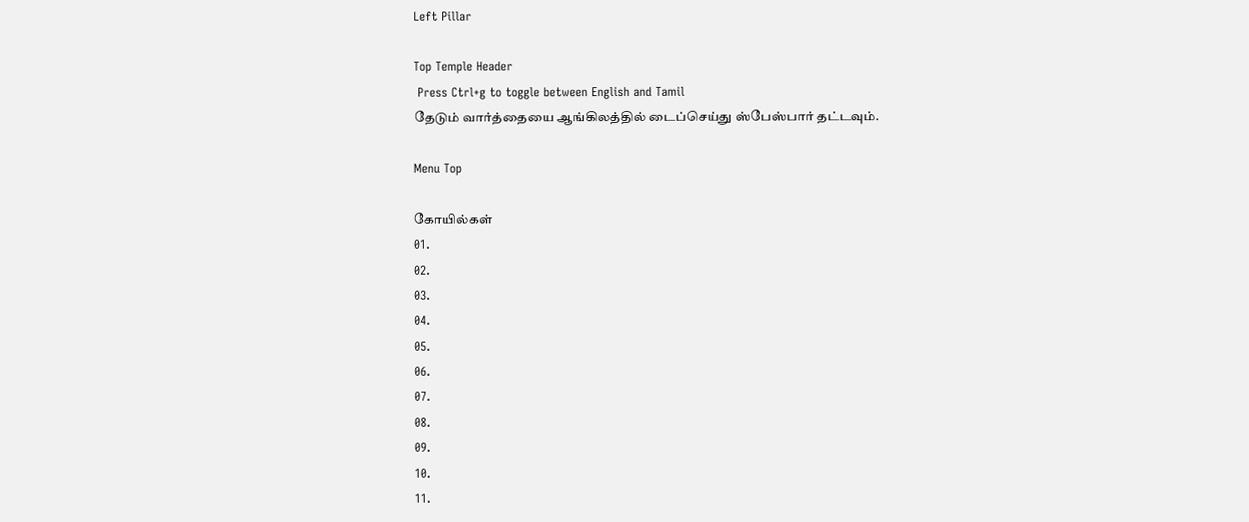Left Pillar

Top Temple Header
 Press Ctrl+g to toggle between English and Tamil
தேடும் வார்த்தையை ஆங்கிலத்தில் டைப்செய்து ஸ்பேஸ்பார் தட்டவும்.

Menu Top

கோயில்கள்
01.
02.
03.
04.
05.
06.
07.
08.
09.
10.
11.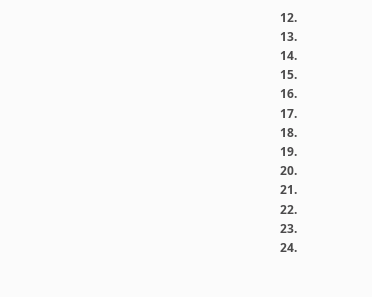12.
13.
14.
15.
16.
17.
18.
19.
20.
21.
22.
23.
24.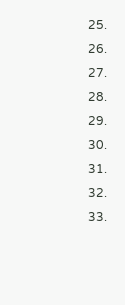25.
26.
27.
28.
29.
30.
31.
32.
33.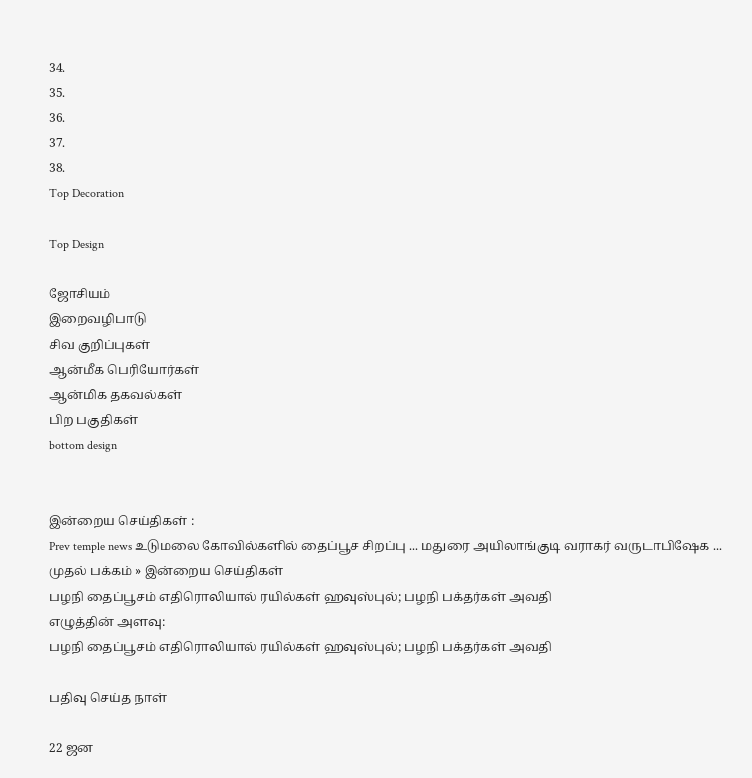34.
35.
36.
37.
38.
Top Decoration

Top Design

ஜோசியம்
இறைவழிபாடு
சிவ குறிப்புகள்
ஆன்மீக பெரியோர்கள்
ஆன்மிக தகவல்கள்
பிற பகுதிகள்
bottom design


இன்றைய செய்திகள் :
Prev temple news உடுமலை கோவில்களில் தைப்பூச சிறப்பு ... மதுரை அயிலாங்குடி வராகர் வருடாபிஷேக ...
முதல் பக்கம் » இன்றைய செய்திகள்
பழநி தைப்பூசம் எதிரொலியால் ரயில்கள் ஹவுஸ்புல்; பழநி பக்தர்கள் அவதி
எழுத்தின் அளவு:
பழநி தைப்பூசம் எதிரொலியால் ரயில்கள் ஹவுஸ்புல்; பழநி பக்தர்கள் அவதி

பதிவு செய்த நாள்

22 ஜன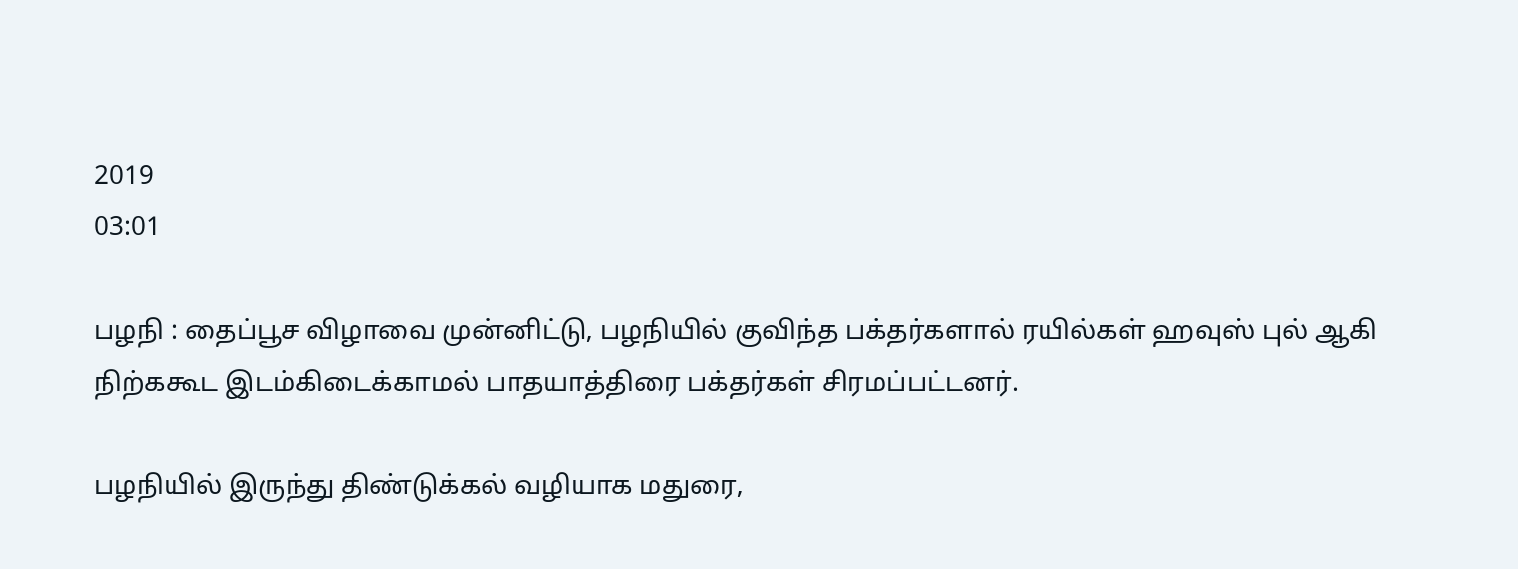2019
03:01

பழநி : தைப்பூச விழாவை முன்னிட்டு, பழநியில் குவிந்த பக்தர்களால் ரயில்கள் ஹவுஸ் புல் ஆகி நிற்ககூட இடம்கிடைக்காமல் பாதயாத்திரை பக்தர்கள் சிரமப்பட்டனர்.

பழநியில் இருந்து திண்டுக்கல் வழியாக மதுரை,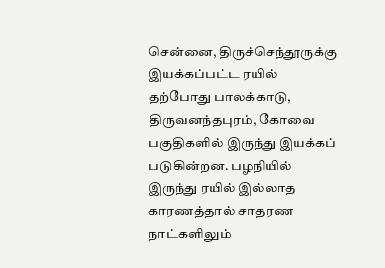சென்னை, திருச்செந்தூருக்கு இயக்கப்பட்ட ரயில் தற்போது பாலக்காடு, திருவனந்தபுரம், கோவை பகுதிகளில் இருந்து இயக்கப் படுகின்றன. பழநியில் இருந்து ரயில் இல்லாத காரணத்தால் சாதரண நாட்களிலும்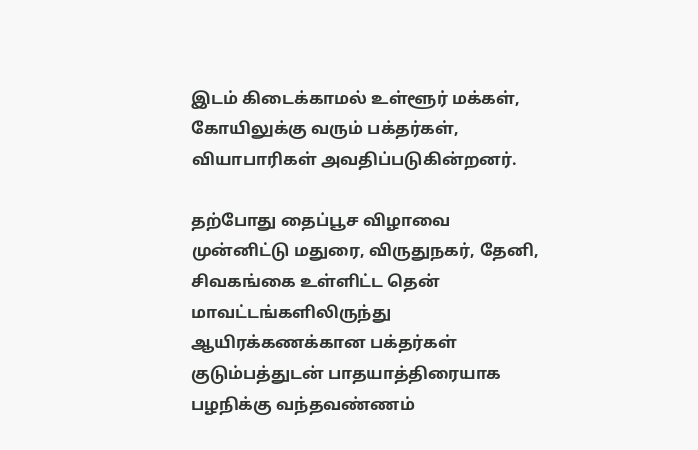இடம் கிடைக்காமல் உள்ளூர் மக்கள், கோயிலுக்கு வரும் பக்தர்கள், வியாபாரிகள் அவதிப்படுகின்றனர்.

தற்போது தைப்பூச விழாவை முன்னிட்டு மதுரை, விருதுநகர், தேனி, சிவகங்கை உள்ளிட்ட தென் மாவட்டங்களிலிருந்து ஆயிரக்கணக்கான பக்தர்கள் குடும்பத்துடன் பாதயாத்திரையாக பழநிக்கு வந்தவண்ணம்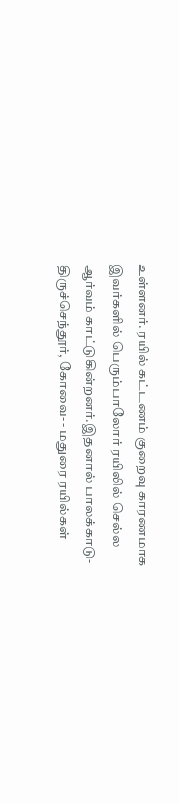உள்ளனர். ரயில் கட்டணம் குறைவு காரணமாக இவர்களில் பெரும்பாலோர் ரயிலில் செல்ல ஆர்வம் காட்டுகின்றனர்.இதனால் பாலக்காடு- திருச்செந்தூர், கோவை- - மதுரை ரயில்கள்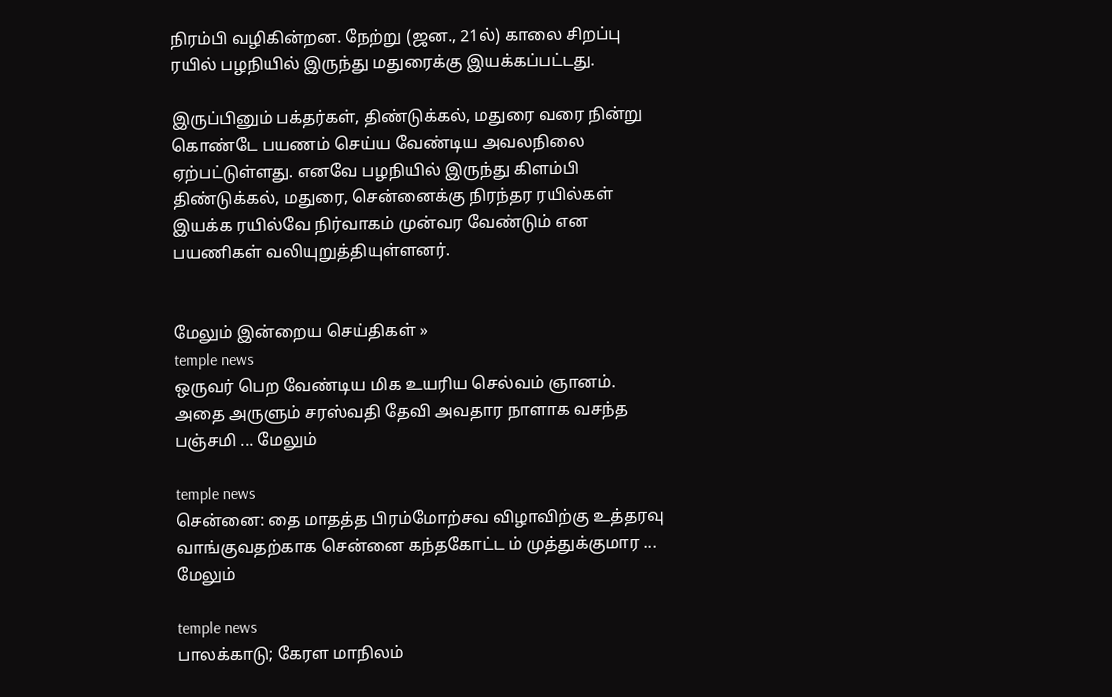நிரம்பி வழிகின்றன. நேற்று (ஜன., 21ல்) காலை சிறப்பு ரயில் பழநியில் இருந்து மதுரைக்கு இயக்கப்பட்டது.

இருப்பினும் பக்தர்கள், திண்டுக்கல், மதுரை வரை நின்று கொண்டே பயணம் செய்ய வேண்டிய அவலநிலை ஏற்பட்டுள்ளது. எனவே பழநியில் இருந்து கிளம்பி திண்டுக்கல், மதுரை, சென்னைக்கு நிரந்தர ரயில்கள் இயக்க ரயில்வே நிர்வாகம் முன்வர வேண்டும் என பயணிகள் வலியுறுத்தியுள்ளனர்.


மேலும் இன்றைய செய்திகள் »
temple news
ஒருவர் பெற வேண்டிய மிக உயரிய செல்வம் ஞானம். அதை அருளும் சரஸ்வதி தேவி அவதார நாளாக வசந்த பஞ்சமி ... மேலும்

temple news
சென்னை: தை மாதத்த பிரம்மோற்சவ விழாவிற்கு உத்தரவு வாங்குவதற்காக சென்னை கந்தகோட்ட ம் முத்துக்குமார ... மேலும்

temple news
பாலக்காடு; கேரள மாநிலம்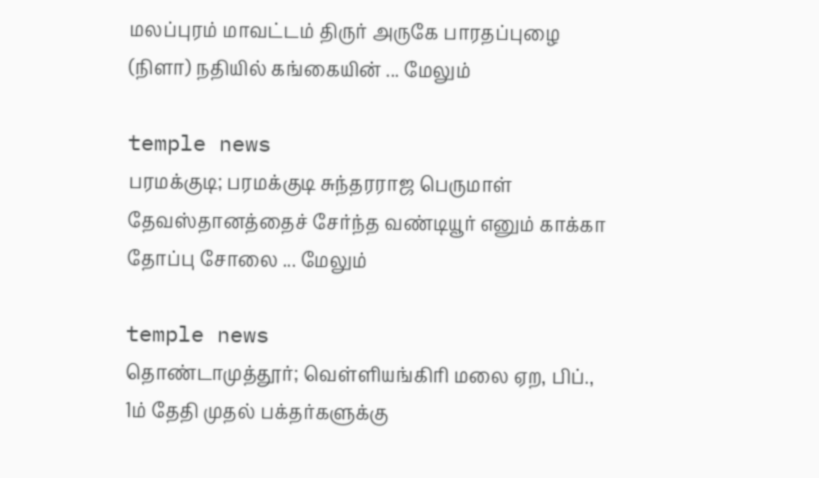மலப்புரம் மாவட்டம் திருர் அருகே பாரதப்புழை (நிளா) நதியில் கங்கையின் ... மேலும்

temple news
பரமக்குடி; பரமக்குடி சுந்தரராஜ பெருமாள் தேவஸ்தானத்தைச் சேர்ந்த வண்டியூர் எனும் காக்கா தோப்பு சோலை ... மேலும்

temple news
தொண்டாமுத்தூர்; வெள்ளியங்கிரி மலை ஏற, பிப்., 1ம் தேதி முதல் பக்தர்களுக்கு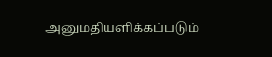அனுமதியளிக்கப்படும்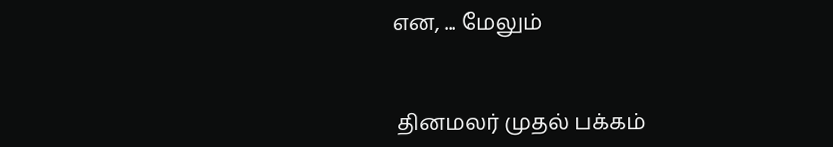என, ... மேலும்


 தினமலர் முதல் பக்கம்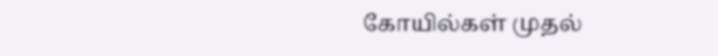கோயில்கள் முதல்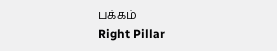பக்கம்
Right Pillar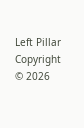Left Pillar
Copyright © 2026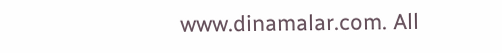www.dinamalar.com. All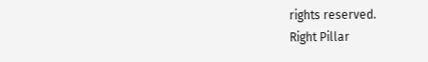rights reserved.
Right Pillar